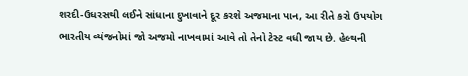શરદી-ઉધરસથી લઈને સાંધાના દુખાવાને દૂર કરશે અજમાના પાન, આ રીતે કરો ઉપયોગ
ભારતીય વ્યંજનોમાં જો અજમો નાખવામાં આવે તો તેનો ટેસ્ટ વધી જાય છે. હેલ્થની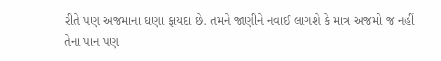રીતે પણ અજમાના ઘણા ફાયદા છે. તમને જાણીને નવાઈ લાગશે કે માત્ર અજમો જ નહીં તેના પાન પણ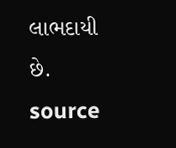લાભદાયી છે.
source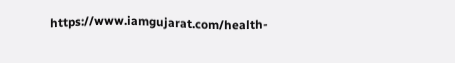https://www.iamgujarat.com/health-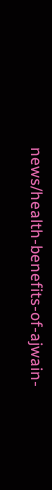news/health-benefits-of-ajwain-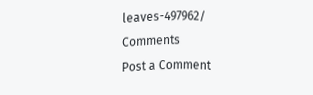leaves-497962/
Comments
Post a Comment